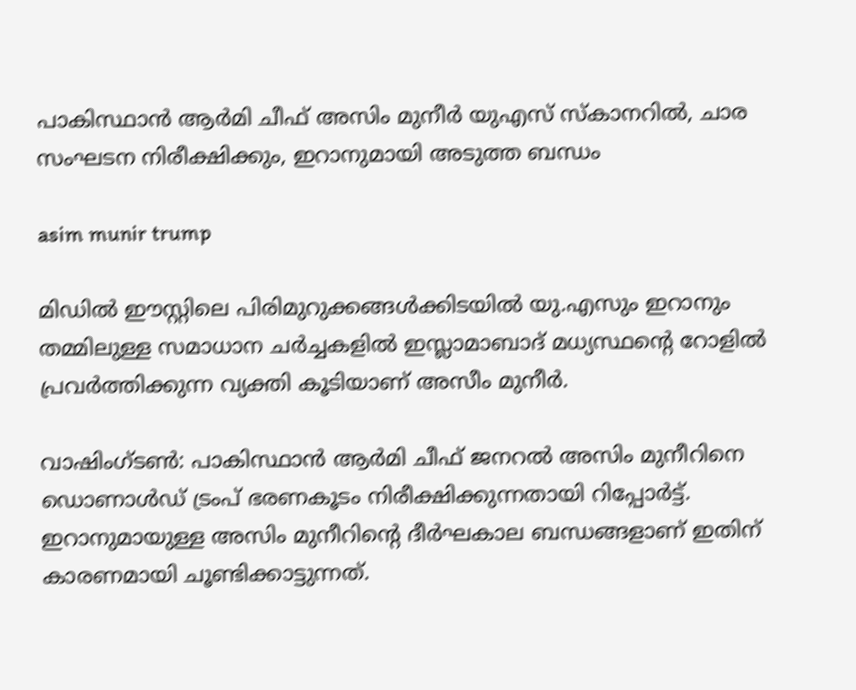പാകിസ്ഥാന്‍ ആര്‍മി ചീഫ് അസിം മുനീര്‍ യുഎസ് സ്‌കാനറില്‍, ചാര സംഘടന നിരീക്ഷിക്കും, ഇറാനുമായി അടുത്ത ബന്ധം

asim munir trump

മിഡില്‍ ഈസ്റ്റിലെ പിരിമുറുക്കങ്ങള്‍ക്കിടയില്‍ യു.എസും ഇറാനും തമ്മിലുള്ള സമാധാന ചര്‍ച്ചകളില്‍ ഇസ്ലാമാബാദ് മധ്യസ്ഥന്റെ റോളില്‍ പ്രവര്‍ത്തിക്കുന്ന വ്യക്തി കൂടിയാണ് അസീം മുനീര്‍.

വാഷിംഗ്ടണ്‍: പാകിസ്ഥാന്‍ ആര്‍മി ചീഫ് ജനറല്‍ അസിം മുനീറിനെ ഡൊണാള്‍ഡ് ട്രംപ് ഭരണകൂടം നിരീക്ഷിക്കുന്നതായി റിപ്പോര്‍ട്ട്. ഇറാനുമായുള്ള അസിം മുനീറിന്റെ ദീര്‍ഘകാല ബന്ധങ്ങളാണ് ഇതിന് കാരണമായി ചൂണ്ടിക്കാട്ടുന്നത്.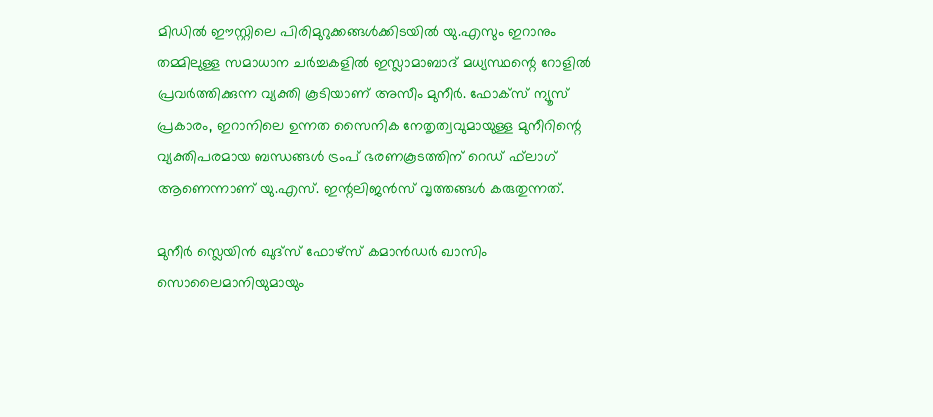മിഡില്‍ ഈസ്റ്റിലെ പിരിമുറുക്കങ്ങള്‍ക്കിടയില്‍ യു.എസും ഇറാനും തമ്മിലുള്ള സമാധാന ചര്‍ച്ചകളില്‍ ഇസ്ലാമാബാദ് മധ്യസ്ഥന്റെ റോളില്‍ പ്രവര്‍ത്തിക്കുന്ന വ്യക്തി കൂടിയാണ് അസീം മുനീര്‍. ഫോക്‌സ് ന്യൂസ് പ്രകാരം, ഇറാനിലെ ഉന്നത സൈനിക നേതൃത്വവുമായുള്ള മുനീറിന്റെ വ്യക്തിപരമായ ബന്ധങ്ങള്‍ ട്രംപ് ഭരണകൂടത്തിന് റെഡ് ഫ്‌ലാഗ് ആണെന്നാണ് യു.എസ്. ഇന്റലിജന്‍സ് വൃത്തങ്ങള്‍ കരുതുന്നത്.

മുനീര്‍ സ്ലെയിന്‍ ഖുദ്‌സ് ഫോഴ്സ് കമാന്‍ഡര്‍ ഖാസിം സൊലൈമാനിയുമായും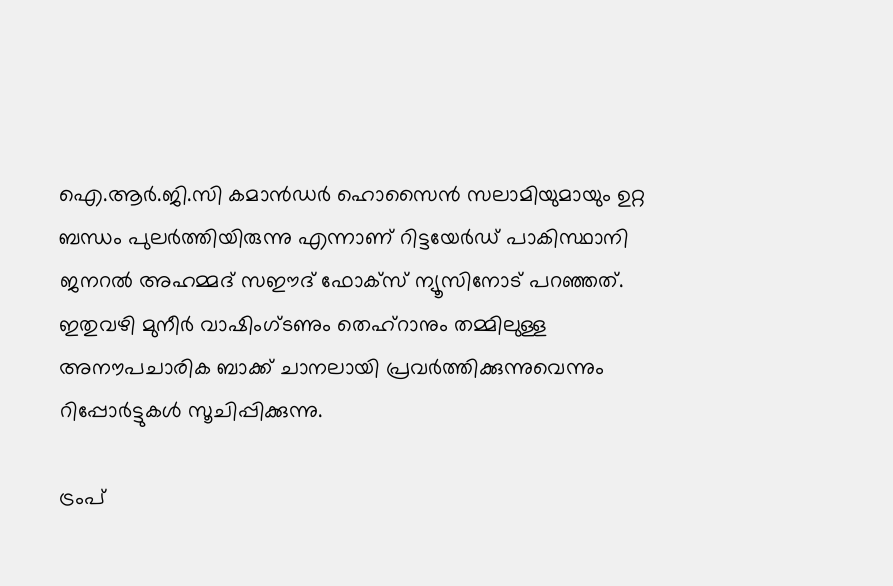ഐ.ആര്‍.ജി.സി കമാന്‍ഡര്‍ ഹൊസൈന്‍ സലാമിയുമായും ഉറ്റ ബന്ധം പുലര്‍ത്തിയിരുന്നു എന്നാണ് റിട്ടയേര്‍ഡ് പാകിസ്ഥാനി ജനറല്‍ അഹമ്മദ് സഈദ് ഫോക്‌സ് ന്യൂസിനോട് പറഞ്ഞത്. ഇതുവഴി മുനീര്‍ വാഷിംഗ്ടണും തെഹ്‌റാനും തമ്മിലുള്ള അനൗപചാരിക ബാക്ക് ചാനലായി പ്രവര്‍ത്തിക്കുന്നുവെന്നും റിപ്പോര്‍ട്ടുകള്‍ സൂചിപ്പിക്കുന്നു.

ട്രംപ്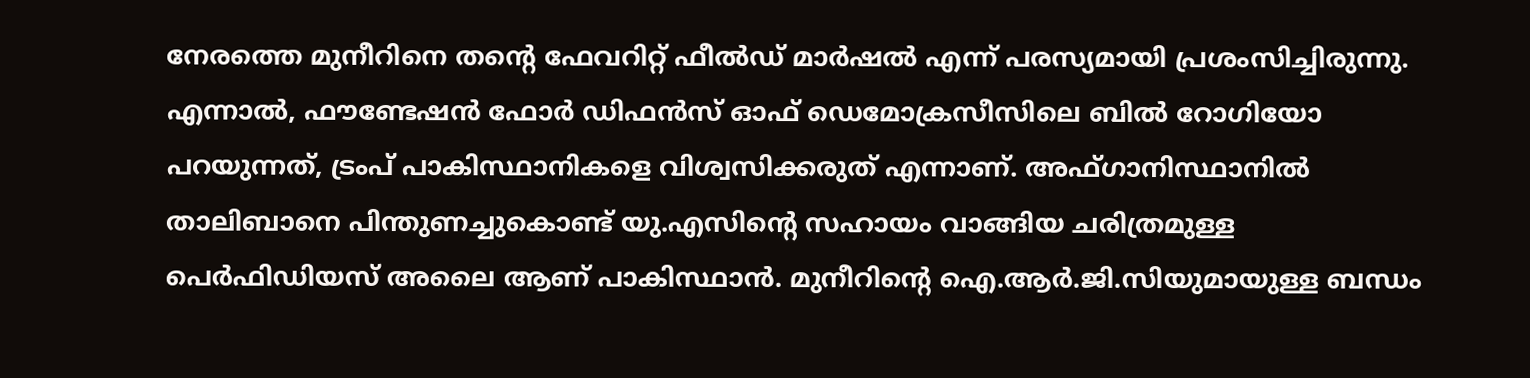നേരത്തെ മുനീറിനെ തന്റെ ഫേവറിറ്റ് ഫീല്‍ഡ് മാര്‍ഷല്‍ എന്ന് പരസ്യമായി പ്രശംസിച്ചിരുന്നു. എന്നാല്‍, ഫൗണ്ടേഷന്‍ ഫോര്‍ ഡിഫന്‍സ് ഓഫ് ഡെമോക്രസീസിലെ ബില്‍ റോഗിയോ പറയുന്നത്, ട്രംപ് പാകിസ്ഥാനികളെ വിശ്വസിക്കരുത് എന്നാണ്. അഫ്ഗാനിസ്ഥാനില്‍ താലിബാനെ പിന്തുണച്ചുകൊണ്ട് യു.എസിന്റെ സഹായം വാങ്ങിയ ചരിത്രമുള്ള പെര്‍ഫിഡിയസ് അലൈ ആണ് പാകിസ്ഥാന്‍. മുനീറിന്റെ ഐ.ആര്‍.ജി.സിയുമായുള്ള ബന്ധം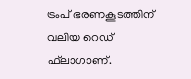ട്രംപ് ഭരണകൂടത്തിന് വലിയ റെഡ് ഫ്‌ലാഗാണ്.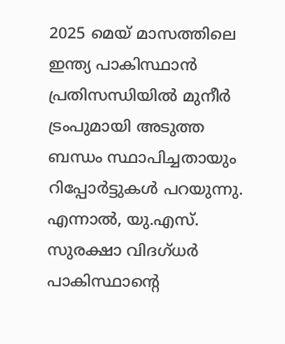2025 മെയ് മാസത്തിലെ ഇന്ത്യ പാകിസ്ഥാന്‍ പ്രതിസന്ധിയില്‍ മുനീര്‍ ട്രംപുമായി അടുത്ത ബന്ധം സ്ഥാപിച്ചതായും റിപ്പോര്‍ട്ടുകള്‍ പറയുന്നു. എന്നാല്‍, യു.എസ്. സുരക്ഷാ വിദഗ്ധര്‍ പാകിസ്ഥാന്റെ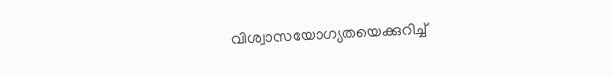വിശ്വാസയോഗ്യതയെക്കുറിച്ച്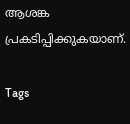ആശങ്ക പ്രകടിപ്പിക്കുകയാണ്.

Tags